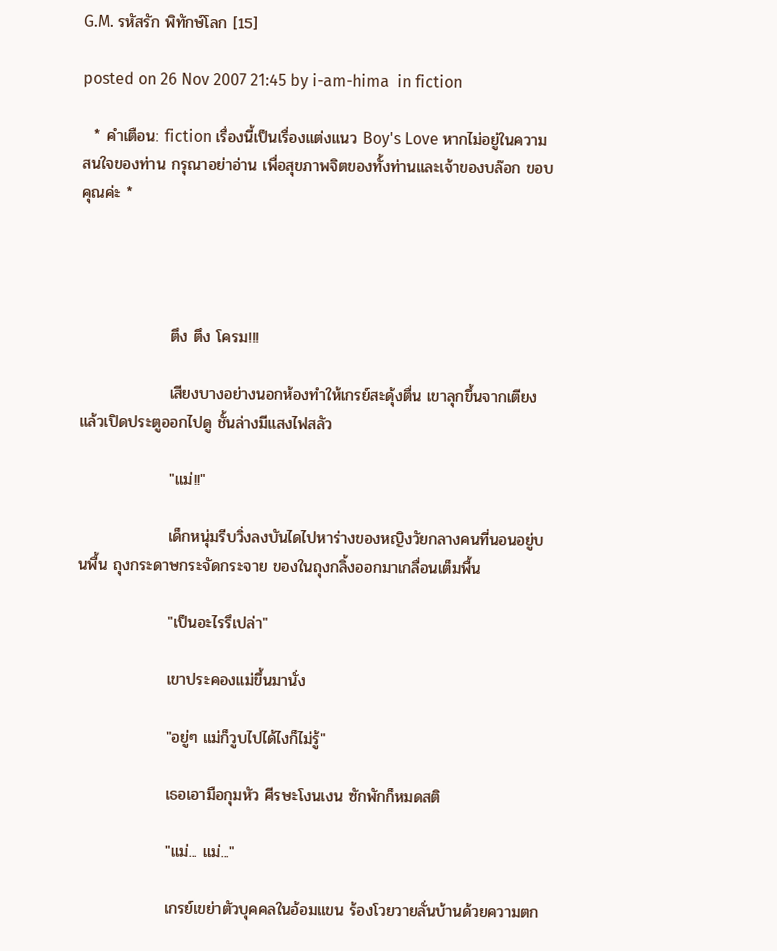G.M. รหัสรัก พิทักษ์โลก [15]

posted on 26 Nov 2007 21:45 by i-am-hima  in fiction

  * คำเตือน: fiction เรื่องนี้เป็นเรื่องแต่งแนว Boy's Love หากไม่อยู่ในความสนใจของท่าน กรุณาอย่าอ่าน เพื่อสุขภาพจิตของทั้งท่านและเจ้าของบล๊อก ขอบคุณค่ะ *




                ตึง ตึง โครม!!!

                เสียงบางอย่างนอกห้องทำให้เกรย์สะดุ้งตื่น เขาลุกขึ้นจากเตียงแล้วเปิดประตูออกไปดู ชั้นล่างมีแสงไฟสลัว

                "แม่!!"

                เด็กหนุ่มรีบวิ่งลงบันไดไปหาร่างของหญิงวัยกลางคนที่นอนอยู่บนพื้น ถุงกระดาษกระจัดกระจาย ของในถุงกลิ้งออกมาเกลื่อนเต็มพื้น

                "เป็นอะไรรึเปล่า"

                เขาประคองแม่ขึ้นมานั่ง

                "อยู่ๆ แม่ก็วูบไปได้ไงก็ไม่รู้"

                เธอเอามือกุมหัว ศีรษะโงนเงน ซักพักก็หมดสติ

                "แม่... แม่..."

                เกรย์เขย่าตัวบุคคลในอ้อมแขน ร้องโวยวายลั่นบ้านด้วยความตก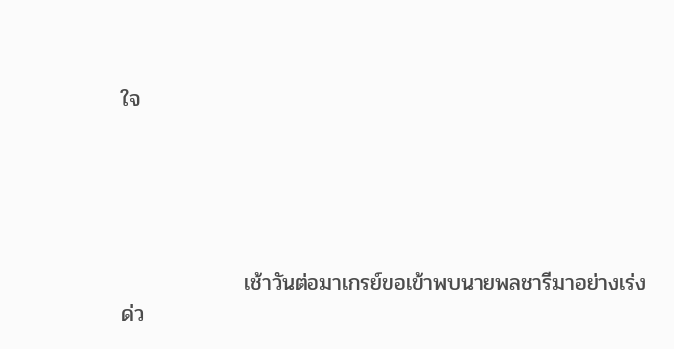ใจ





                เช้าวันต่อมาเกรย์ขอเข้าพบนายพลชารีมาอย่างเร่งด่ว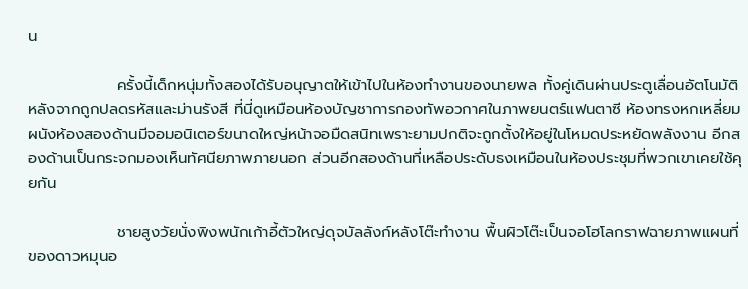น

                ครั้งนี้เด็กหนุ่มทั้งสองได้รับอนุญาตให้เข้าไปในห้องทำงานของนายพล ทั้งคู่เดินผ่านประตูเลื่อนอัตโนมัติหลังจากถูกปลดรหัสและม่านรังสี ที่นี่ดูเหมือนห้องบัญชาการกองทัพอวกาศในภาพยนตร์แฟนตาซี ห้องทรงหกเหลี่ยม ผนังห้องสองด้านมีจอมอนิเตอร์ขนาดใหญ่หน้าจอมืดสนิทเพราะยามปกติจะถูกตั้งให้อยู่ในโหมดประหยัดพลังงาน อีกสองด้านเป็นกระจกมองเห็นทัศนียภาพภายนอก ส่วนอีกสองด้านที่เหลือประดับธงเหมือนในห้องประชุมที่พวกเขาเคยใช้คุยกัน

                ชายสูงวัยนั่งพิงพนักเก้าอี้ตัวใหญ่ดุจบัลลังก์หลังโต๊ะทำงาน พื้นผิวโต๊ะเป็นจอโฮโลกราฟฉายภาพแผนที่ของดาวหมุนอ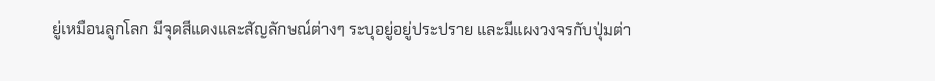ยู่เหมือนลูกโลก มีจุดสีแดงและสัญลักษณ์ต่างๆ ระบุอยู่อยู่ประปราย และมีแผงวงจรกับปุ่มต่า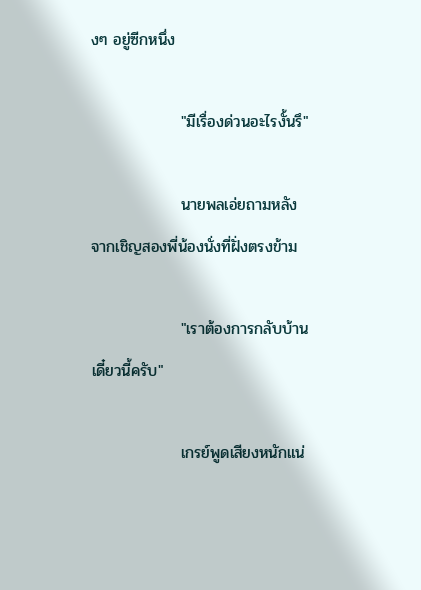งๆ อยู่ซีกหนึ่ง

                "มีเรื่องด่วนอะไรงั้นรึ"

                นายพลเอ่ยถามหลังจากเชิญสองพี่น้องนั่งที่ฝั่งตรงข้าม

                "เราต้องการกลับบ้านเดี๋ยวนี้ครับ"

                เกรย์พูดเสียงหนักแน่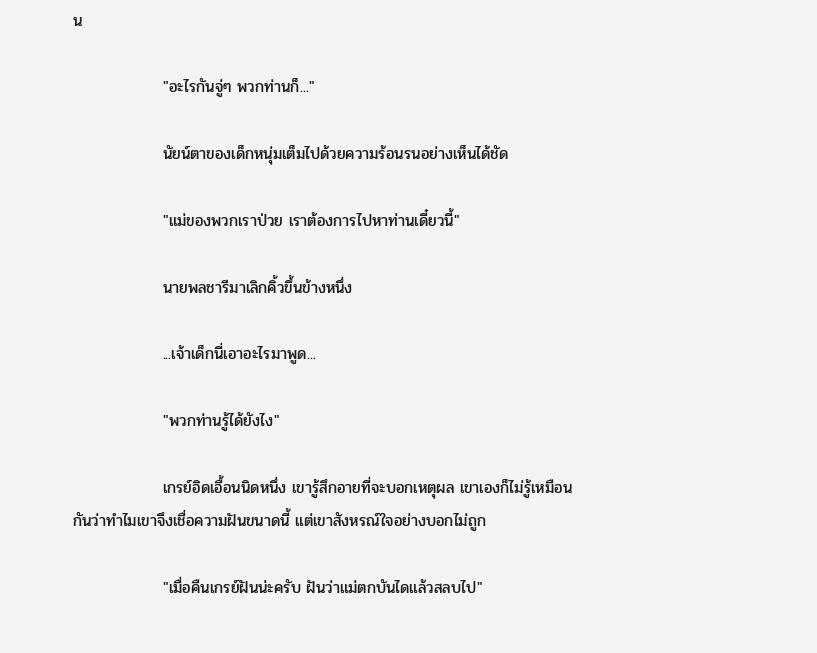น

                "อะไรกันจู่ๆ พวกท่านก็..."

                นัยน์ตาของเด็กหนุ่มเต็มไปด้วยความร้อนรนอย่างเห็นได้ชัด

                "แม่ของพวกเราป่วย เราต้องการไปหาท่านเดี๋ยวนี้"

                นายพลชารีมาเลิกคิ้วขึ้นข้างหนึ่ง

                ...เจ้าเด็กนี่เอาอะไรมาพูด...

                "พวกท่านรู้ได้ยังไง"

                เกรย์อิดเอื้อนนิดหนึ่ง เขารู้สึกอายที่จะบอกเหตุผล เขาเองก็ไม่รู้เหมือนกันว่าทำไมเขาจึงเชื่อความฝันขนาดนี้ แต่เขาสังหรณ์ใจอย่างบอกไม่ถูก

                "เมื่อคืนเกรย์ฝันน่ะครับ ฝันว่าแม่ตกบันไดแล้วสลบไป"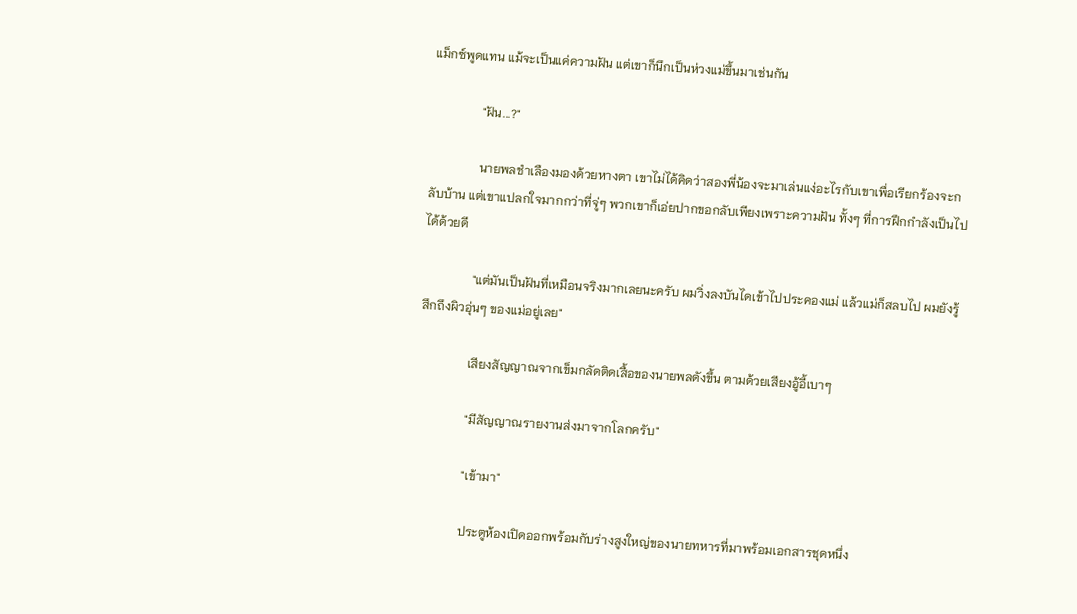แม็กซ์พูดแทน แม้จะเป็นแค่ความฝัน แต่เขาก็นึกเป็นห่วงแม่ขึ้นมาเช่นกัน

                "ฝัน...?"

                นายพลชำเลืองมองด้วยหางตา เขาไม่ได้คิดว่าสองพี่น้องจะมาเล่นแง่อะไรกับเขาเพื่อเรียกร้องจะกลับบ้าน แต่เขาแปลกใจมากกว่าที่จู่ๆ พวกเขาก็เอ่ยปากขอกลับเพียงเพราะความฝัน ทั้งๆ ที่การฝึกกำลังเป็นไปได้ด้วยดี

                "แต่มันเป็นฝันที่เหมือนจริงมากเลยนะครับ ผมวิ่งลงบันไดเข้าไปประคองแม่ แล้วแม่ก็สลบไป ผมยังรู้สึกถึงผิวอุ่นๆ ของแม่อยู่เลย"

                เสียงสัญญาณจากเข็มกลัดติดเสื้อของนายพลดังขึ้น ตามด้วยเสียงอู้อี้เบาๆ

                "มีสัญญาณรายงานส่งมาจากโลกครับ"

                "เข้ามา"

                ประตูห้องเปิดออกพร้อมกับร่างสูงใหญ่ของนายทหารที่มาพร้อมเอกสารชุดหนึ่ง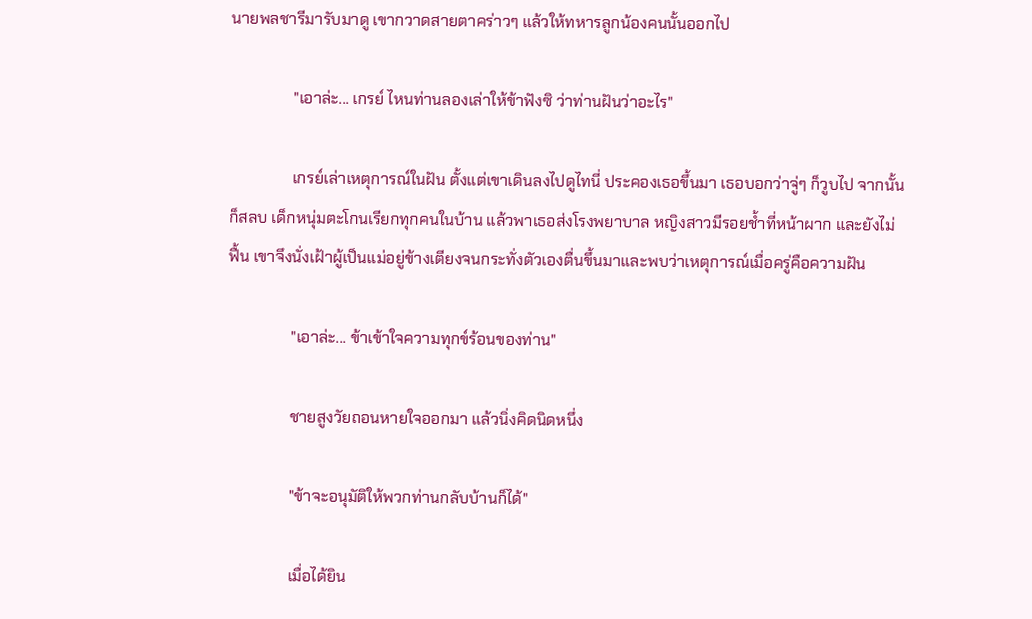นายพลชารีมารับมาดู เขากวาดสายตาคร่าวๆ แล้วให้ทหารลูกน้องคนนั้นออกไป

                "เอาล่ะ... เกรย์ ไหนท่านลองเล่าให้ข้าฟังซิ ว่าท่านฝันว่าอะไร"

                เกรย์เล่าเหตุการณ์ในฝัน ตั้งแต่เขาเดินลงไปดูไทนี่ ประคองเธอขึ้นมา เธอบอกว่าจู่ๆ ก็วูบไป จากนั้นก็สลบ เด็กหนุ่มตะโกนเรียกทุกคนในบ้าน แล้วพาเธอส่งโรงพยาบาล หญิงสาวมีรอยช้ำที่หน้าผาก และยังไม่ฟื้น เขาจึงนั่งเฝ้าผู้เป็นแม่อยู่ข้างเตียงจนกระทั่งตัวเองตื่นขึ้นมาและพบว่าเหตุการณ์เมื่อครู่คือความฝัน

                "เอาล่ะ... ข้าเข้าใจความทุกข์ร้อนของท่าน"

                ชายสูงวัยถอนหายใจออกมา แล้วนิ่งคิดนิดหนึ่ง

                "ข้าจะอนุมัติให้พวกท่านกลับบ้านก็ได้"

                เมื่อได้ยิน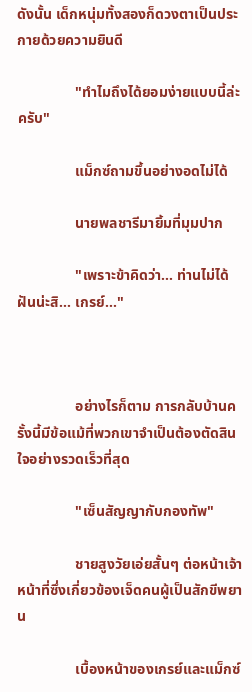ดังนั้น เด็กหนุ่มทั้งสองก็ดวงตาเป็นประกายด้วยความยินดี

                "ทำไมถึงได้ยอมง่ายแบบนี้ล่ะครับ"

                แม็กซ์ถามขึ้นอย่างอดไม่ได้

                นายพลชารีมายิ้มที่มุมปาก

                "เพราะข้าคิดว่า... ท่านไม่ได้ฝันน่ะสิ... เกรย์..."



                อย่างไรก็ตาม การกลับบ้านครั้งนี้มีข้อแม้ที่พวกเขาจำเป็นต้องตัดสินใจอย่างรวดเร็วที่สุด

                "เซ็นสัญญากับกองทัพ"

                ชายสูงวัยเอ่ยสั้นๆ ต่อหน้าเจ้าหน้าที่ซึ่งเกี่ยวข้องเจ็ดคนผู้เป็นสักขีพยาน

                เบื้องหน้าของเกรย์และแม็กซ์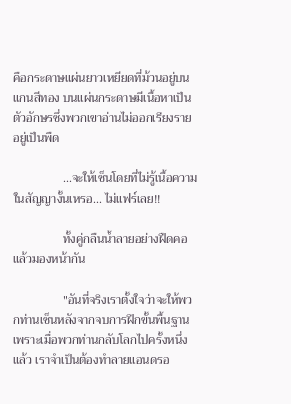คือกระดาษแผ่นยาวเหยียดที่ม้วนอยู่บนแกนสีทอง บนแผ่นกระดาษมีเนื้อหาเป็นตัวอักษรซึ่งพวกเขาอ่านไม่ออกเรียงรายอยู่เป็นพืด

                ...จะให้เซ็นโดยที่ไม่รู้เนื้อความในสัญญางั้นเหรอ... ไม่แฟร์เลย!!

                ทั้งคู่กลืนน้ำลายอย่างฝืดคอแล้วมองหน้ากัน

                "อันที่จริงเราตั้งใจว่าจะให้พวกท่านเซ็นหลังจากจบการฝึกขั้นพื้นฐาน เพราะเมื่อพวกท่านกลับโลกไปครั้งหนึ่งแล้ว เราจำเป็นต้องทำลายแอนดรอ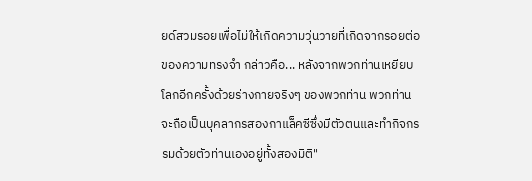ยด์สวมรอยเพื่อไม่ให้เกิดความวุ่นวายที่เกิดจากรอยต่อของความทรงจำ กล่าวคือ... หลังจากพวกท่านเหยียบโลกอีกครั้งด้วยร่างกายจริงๆ ของพวกท่าน พวกท่านจะถือเป็นบุคลากรสองกาแล็คซีซึ่งมีตัวตนและทำกิจกรรมด้วยตัวท่านเองอยู่ทั้งสองมิติ"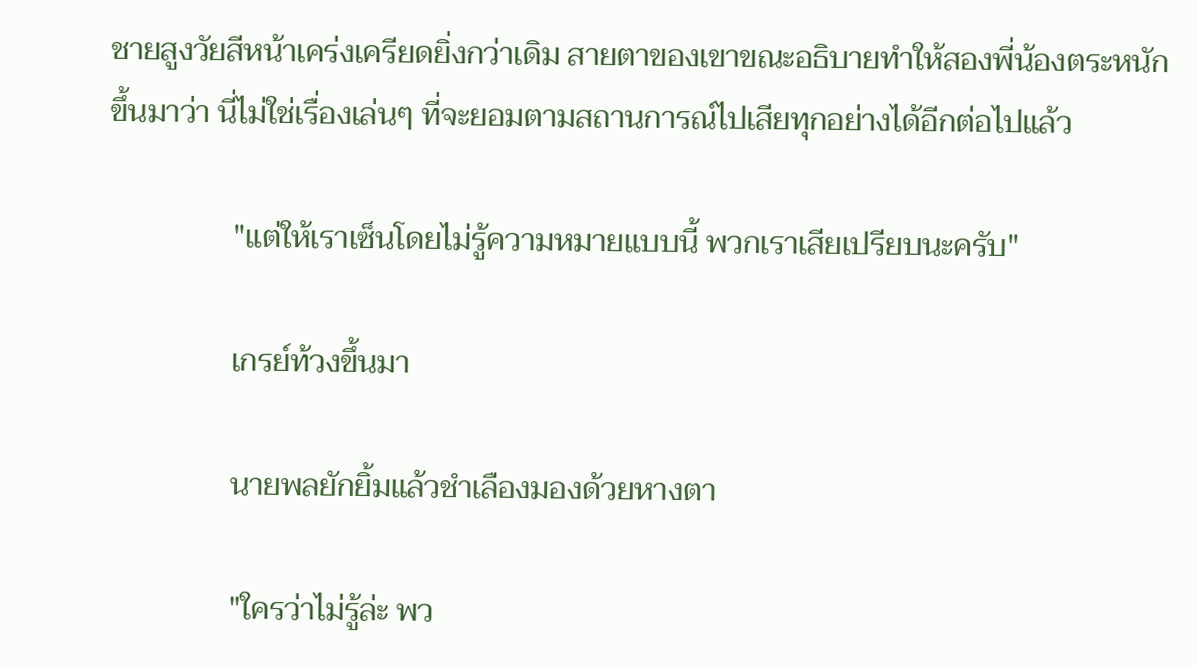ชายสูงวัยสีหน้าเคร่งเครียดยิ่งกว่าเดิม สายตาของเขาขณะอธิบายทำให้สองพี่น้องตระหนักขึ้นมาว่า นี่ไม่ใช่เรื่องเล่นๆ ที่จะยอมตามสถานการณ์ไปเสียทุกอย่างได้อีกต่อไปแล้ว

                "แต่ให้เราเซ็นโดยไม่รู้ความหมายแบบนี้ พวกเราเสียเปรียบนะครับ"

                เกรย์ท้วงขึ้นมา

                นายพลยักยิ้มแล้วชำเลืองมองด้วยหางตา

                "ใครว่าไม่รู้ล่ะ พว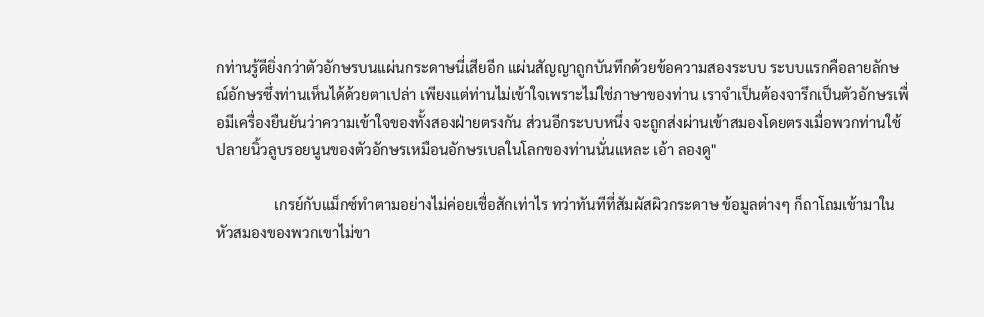กท่านรู้ดียิ่งกว่าตัวอักษรบนแผ่นกระดาษนี่เสียอีก แผ่นสัญญาถูกบันทึกด้วยข้อความสองระบบ ระบบแรกคือลายลักษณ์อักษรซึ่งท่านเห็นได้ด้วยตาเปล่า เพียงแต่ท่านไม่เข้าใจเพราะไม่ใช่ภาษาของท่าน เราจำเป็นต้องจารึกเป็นตัวอักษรเพื่อมีเครื่องยืนยันว่าความเข้าใจของทั้งสองฝ่ายตรงกัน ส่วนอีกระบบหนึ่ง จะถูกส่งผ่านเข้าสมองโดยตรงเมื่อพวกท่านใช้ปลายนิ้วลูบรอยนูนของตัวอักษรเหมือนอักษรเบลในโลกของท่านนั่นแหละ เอ้า ลองดู"

                เกรย์กับแม็กซ์ทำตามอย่างไม่ค่อยเชื่อสักเท่าไร ทว่าทันทีที่สัมผัสผิวกระดาษ ข้อมูลต่างๆ ก็ถาโถมเข้ามาในหัวสมองของพวกเขาไม่ขา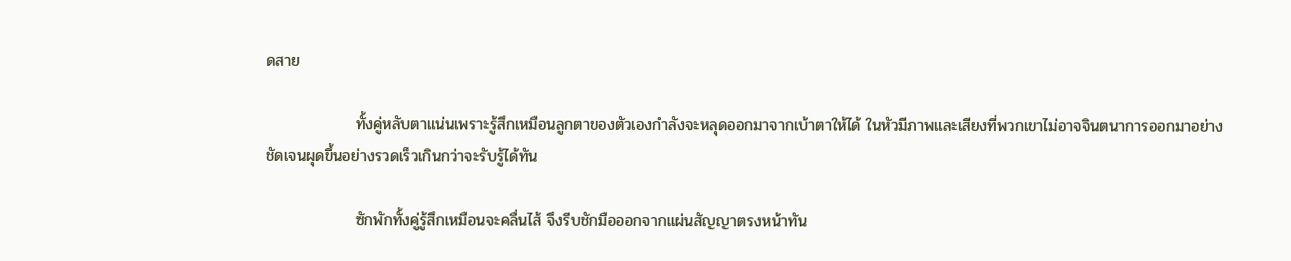ดสาย

                ทั้งคู่หลับตาแน่นเพราะรู้สึกเหมือนลูกตาของตัวเองกำลังจะหลุดออกมาจากเบ้าตาให้ได้ ในหัวมีภาพและเสียงที่พวกเขาไม่อาจจินตนาการออกมาอย่างชัดเจนผุดขึ้นอย่างรวดเร็วเกินกว่าจะรับรู้ได้ทัน

                ซักพักทั้งคู่รู้สึกเหมือนจะคลื่นไส้ จึงรีบชักมือออกจากแผ่นสัญญาตรงหน้าทัน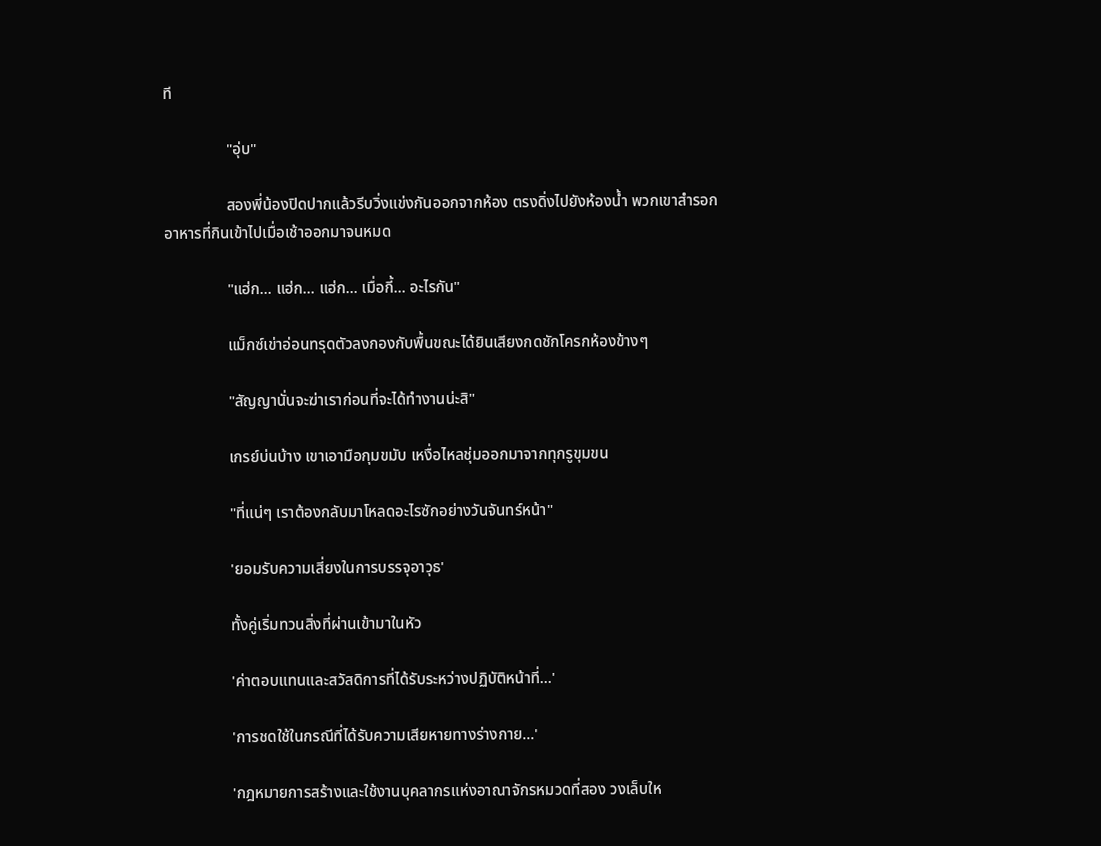ที

                "อุ่บ"

                สองพี่น้องปิดปากแล้วรีบวิ่งแข่งกันออกจากห้อง ตรงดิ่งไปยังห้องน้ำ พวกเขาสำรอกอาหารที่กินเข้าไปเมื่อเช้าออกมาจนหมด

                "แฮ่ก... แฮ่ก... แฮ่ก... เมื่อกี้... อะไรกัน"

                แม็กซ์เข่าอ่อนทรุดตัวลงกองกับพื้นขณะได้ยินเสียงกดชักโครกห้องข้างๆ

                "สัญญานั่นจะฆ่าเราก่อนที่จะได้ทำงานน่ะสิ"

                เกรย์บ่นบ้าง เขาเอามือกุมขมับ เหงื่อไหลชุ่มออกมาจากทุกรูขุมขน

                "ที่แน่ๆ เราต้องกลับมาโหลดอะไรซักอย่างวันจันทร์หน้า"

                'ยอมรับความเสี่ยงในการบรรจุอาวุธ'

                ทั้งคู่เริ่มทวนสิ่งที่ผ่านเข้ามาในหัว

                'ค่าตอบแทนและสวัสดิการที่ได้รับระหว่างปฏิบัติหน้าที่...'

                'การชดใช้ในกรณีที่ได้รับความเสียหายทางร่างกาย...'

                'กฎหมายการสร้างและใช้งานบุคลากรแห่งอาณาจักรหมวดที่สอง วงเล็บให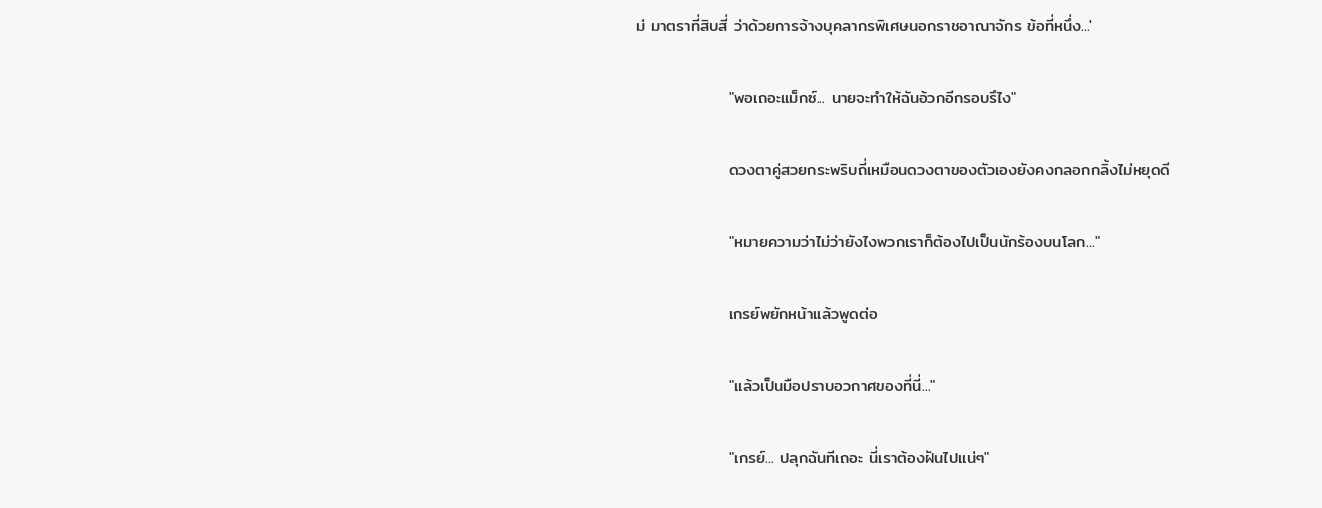ม่ มาตราที่สิบสี่ ว่าด้วยการจ้างบุคลากรพิเศษนอกราชอาณาจักร ข้อที่หนึ่ง...'

                "พอเถอะแม็กซ์... นายจะทำให้ฉันอ้วกอีกรอบรึไง"

                ดวงตาคู่สวยกระพริบถี่เหมือนดวงตาของตัวเองยังคงกลอกกลิ้งไม่หยุดดี

                "หมายความว่าไม่ว่ายังไงพวกเราก็ต้องไปเป็นนักร้องบนโลก..."

                เกรย์พยักหน้าแล้วพูดต่อ

                "แล้วเป็นมือปราบอวกาศของที่นี่..."

                "เกรย์... ปลุกฉันทีเถอะ นี่เราต้องฝันไปแน่ๆ"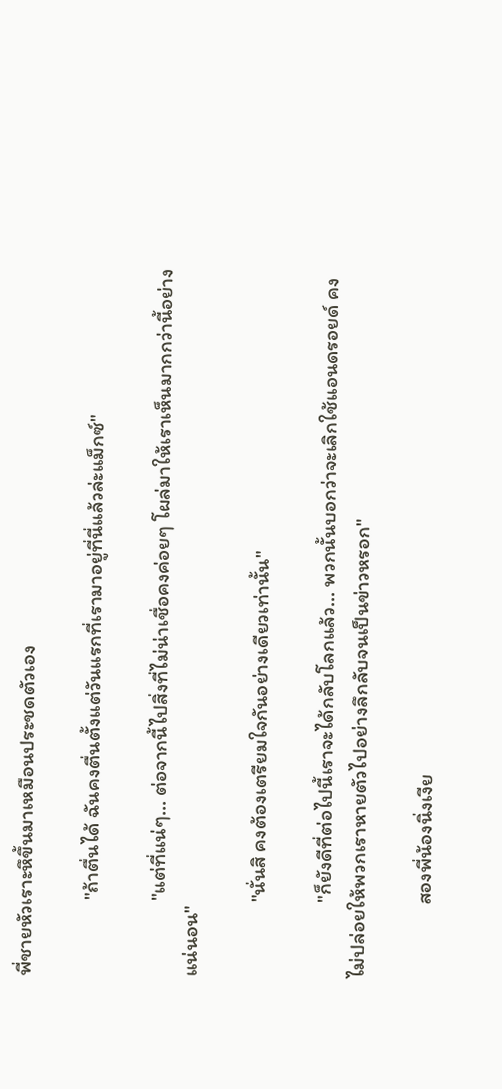พี่ชายหัวเราะหึขึ้นมาเหมือนประชดตัวเอง

                "ถ้าตื่นได้ ฉันคงตื่นตั้งแต่วันแรกที่เรามาอยู่ที่นี่แล้วล่ะแม็กซ์"

                "แต่ที่แน่ๆ... ต่อจากนี้ไปสิ่งที่ไม่น่าเชื่อคงค่อยๆ โผล่มาให้เราเห็นมากกว่านี้อย่างแน่นอน"

                "นั่นสิ คงต้องเตรียมใจกันอย่างเดียวเท่านั้น"

                "ก็ยังดีที่ต่อไปนี้เราจะได้กลับโลกแล้ว... พวกนั้นบอกว่าจะเลิกใช้แอนดรอยด์ คงไม่ปล่อยให้พวกเราหายตัวไปอย่างลึกลับจนเป็นข่าวหรอก"

                สองพี่น้องนิ่งเงีย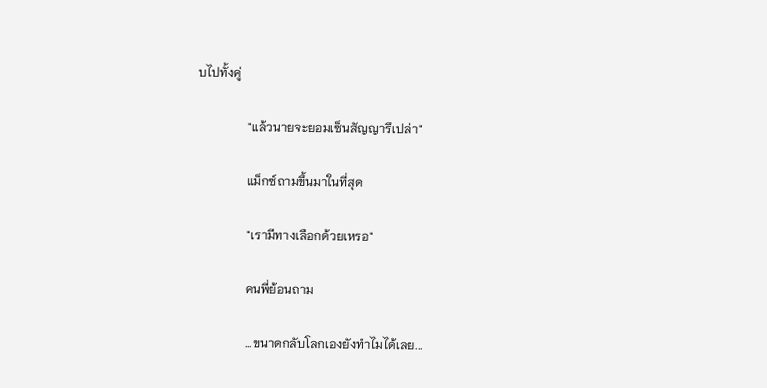บไปทั้งคู่

                "แล้วนายจะยอมเซ็นสัญญารึเปล่า"

                แม็กซ์ถามขึ้นมาในที่สุด

                "เรามีทางเลือกด้วยเหรอ"

                คนพี่ย้อนถาม

                ...ขนาดกลับโลกเองยังทำไมได้เลย...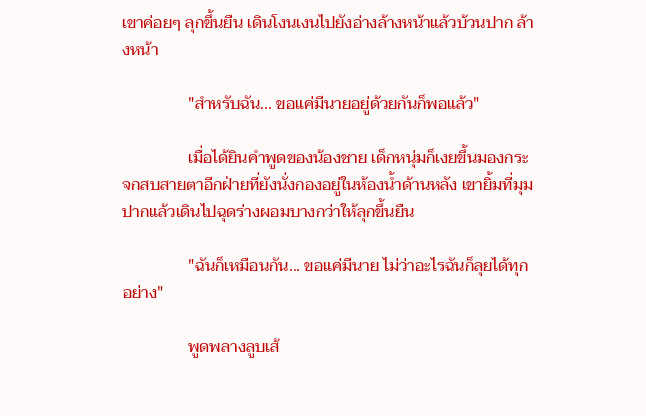เขาค่อยๆ ลุกขึ้นยืน เดินโงนเงนไปยังอ่างล้างหน้าแล้วบ้วนปาก ล้างหน้า

                "สำหรับฉัน... ขอแค่มีนายอยู่ด้วยกันก็พอแล้ว"

                เมื่อได้ยินคำพูดของน้องชาย เด็กหนุ่มก็เงยขึ้นมองกระจกสบสายตาอีกฝ่ายที่ยังนั่งกองอยู่ในห้องน้ำด้านหลัง เขายิ้มที่มุมปากแล้วเดินไปฉุดร่างผอมบางกว่าให้ลุกขึ้นยืน

                "ฉันก็เหมือนกัน... ขอแค่มีนาย ไม่ว่าอะไรฉันก็ลุยได้ทุกอย่าง"

                พูดพลางลูบเส้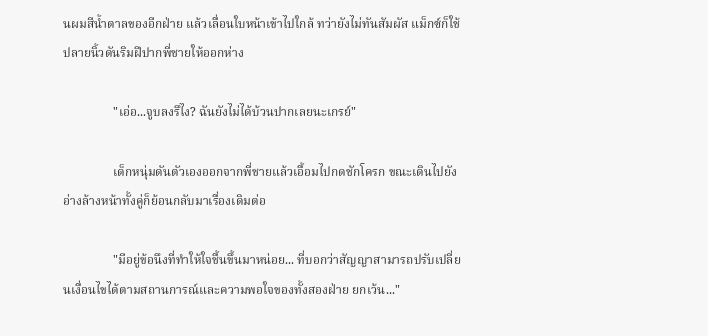นผมสีน้ำตาลของอีกฝ่าย แล้วเลื่อนใบหน้าเข้าไปใกล้ ทว่ายังไม่ทันสัมผัส แม็กซ์ก็ใช้ปลายนิ้วดันริมฝีปากพี่ชายให้ออกห่าง

                "เอ่อ...จูบลงรึไง? ฉันยังไม่ได้บ้วนปากเลยนะเกรย์"

                เด็กหนุ่มดันตัวเองออกจากพี่ชายแล้วเอื้อมไปกดชักโครก ขณะเดินไปยังอ่างล้างหน้าทั้งคู่ก็ย้อนกลับมาเรื่องเดิมต่อ

                "มีอยู่ข้อนึงที่ทำให้ใจชื้นขึ้นมาหน่อย... ที่บอกว่าสัญญาสามารถปรับเปลี่ยนเงื่อนไขได้ตามสถานการณ์และความพอใจของทั้งสองฝ่าย ยกเว้น..."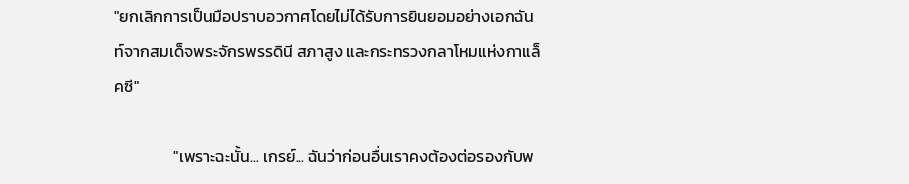"ยกเลิกการเป็นมือปราบอวกาศโดยไม่ได้รับการยินยอมอย่างเอกฉันท์จากสมเด็จพระจักรพรรดินี สภาสูง และกระทรวงกลาโหมแห่งกาแล็คซี"

                "เพราะฉะนั้น... เกรย์... ฉันว่าก่อนอื่นเราคงต้องต่อรองกับพ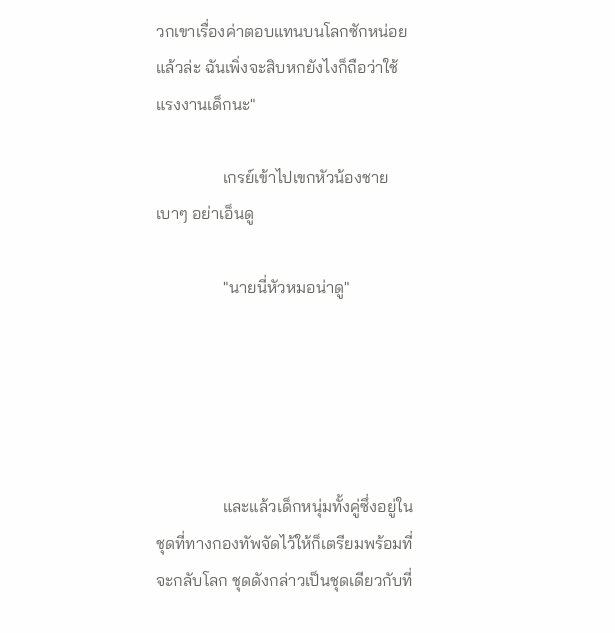วกเขาเรื่องค่าตอบแทนบนโลกซักหน่อยแล้วล่ะ ฉันเพิ่งจะสิบหกยังไงก็ถือว่าใช้แรงงานเด็กนะ"

                เกรย์เข้าไปเขกหัวน้องชายเบาๆ อย่าเอ็นดู

                "นายนี่หัวหมอน่าดู"





                และแล้วเด็กหนุ่มทั้งคู่ซึ่งอยู่ในชุดที่ทางกองทัพจัดไว้ให้ก็เตรียมพร้อมที่จะกลับโลก ชุดดังกล่าวเป็นชุดเดียวกับที่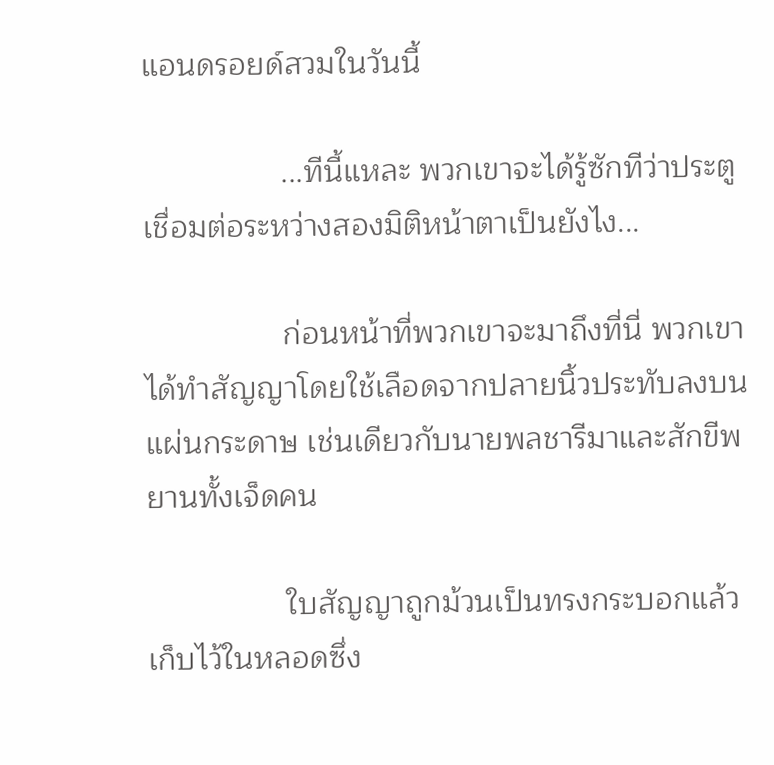แอนดรอยด์สวมในวันนี้

                ...ทีนี้แหละ พวกเขาจะได้รู้ซักทีว่าประตูเชื่อมต่อระหว่างสองมิติหน้าตาเป็นยังไง...

                ก่อนหน้าที่พวกเขาจะมาถึงที่นี่ พวกเขาได้ทำสัญญาโดยใช้เลือดจากปลายนิ้วประทับลงบนแผ่นกระดาษ เช่นเดียวกับนายพลชารีมาและสักขีพยานทั้งเจ็ดคน

                ใบสัญญาถูกม้วนเป็นทรงกระบอกแล้วเก็บไว้ในหลอดซึ่ง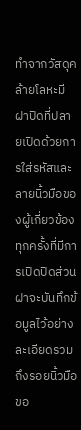ทำจากวัสดุคล้ายโลหะมีฝาปิดที่ปลายเปิดด้วยการใส่รหัสและลายนิ้วมือของผู้เกี่ยวข้อง ทุกครั้งที่มีการเปิดปิดส่วนฝาจะบันทึกข้อมูลไว้อย่างละเอียดรวมถึงรอยนิ้วมือขอ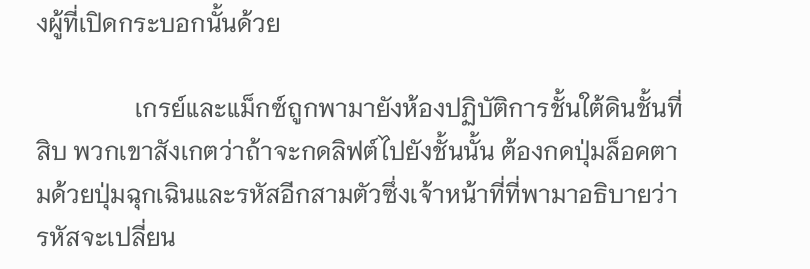งผู้ที่เปิดกระบอกนั้นด้วย

                เกรย์และแม็กซ์ถูกพามายังห้องปฏิบัติการชั้นใต้ดินชั้นที่สิบ พวกเขาสังเกตว่าถ้าจะกดลิฟต์ไปยังชั้นนั้น ต้องกดปุ่มล็อคตามด้วยปุ่มฉุกเฉินและรหัสอีกสามตัวซึ่งเจ้าหน้าที่ที่พามาอธิบายว่ารหัสจะเปลี่ยน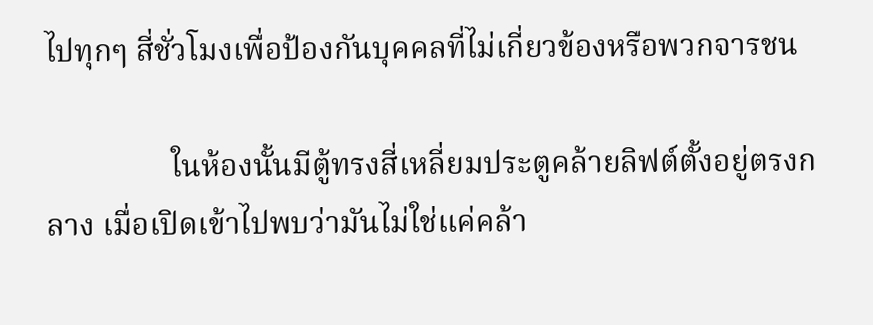ไปทุกๆ สี่ชั่วโมงเพื่อป้องกันบุคคลที่ไม่เกี่ยวข้องหรือพวกจารชน

                ในห้องนั้นมีตู้ทรงสี่เหลี่ยมประตูคล้ายลิฟต์ตั้งอยู่ตรงกลาง เมื่อเปิดเข้าไปพบว่ามันไม่ใช่แค่คล้า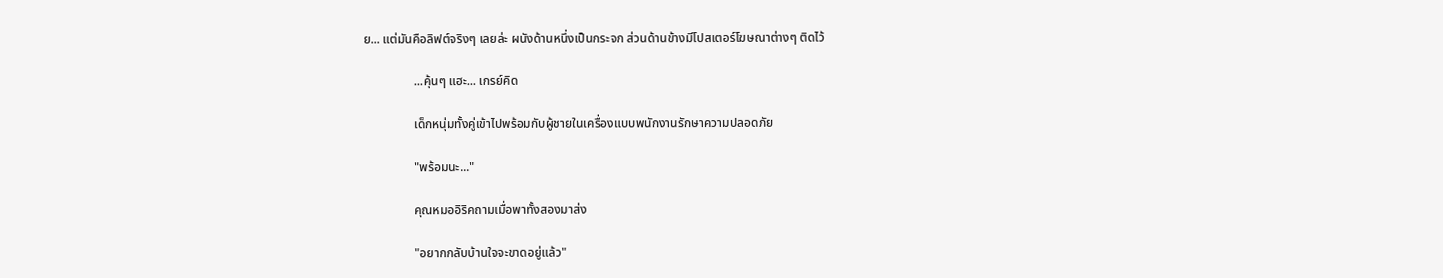ย... แต่มันคือลิฟต์จริงๆ เลยล่ะ ผนังด้านหนึ่งเป็นกระจก ส่วนด้านข้างมีโปสเตอร์โฆษณาต่างๆ ติดไว้

                ...คุ้นๆ แฮะ... เกรย์คิด

                เด็กหนุ่มทั้งคู่เข้าไปพร้อมกับผู้ชายในเครื่องแบบพนักงานรักษาความปลอดภัย

                "พร้อมนะ..."

                คุณหมออิริคถามเมื่อพาทั้งสองมาส่ง

                "อยากกลับบ้านใจจะขาดอยู่แล้ว"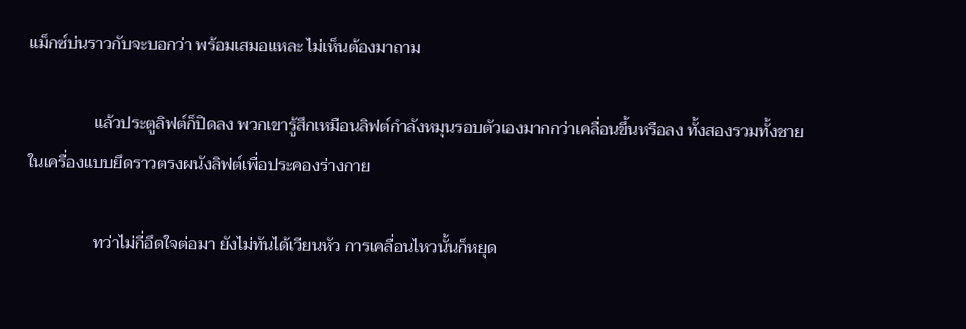แม็กซ์บ่นราวกับจะบอกว่า พร้อมเสมอแหละ ไม่เห็นต้องมาถาม

                แล้วประตูลิฟต์ก็ปิดลง พวกเขารู้สึกเหมือนลิฟต์กำลังหมุนรอบตัวเองมากกว่าเคลื่อนขึ้นหรือลง ทั้งสองรวมทั้งชายในเครื่องแบบยึดราวตรงผนังลิฟต์เพื่อประคองร่างกาย

                ทว่าไม่กี่อึดใจต่อมา ยังไม่ทันได้เวียนหัว การเคลื่อนไหวนั้นก็หยุด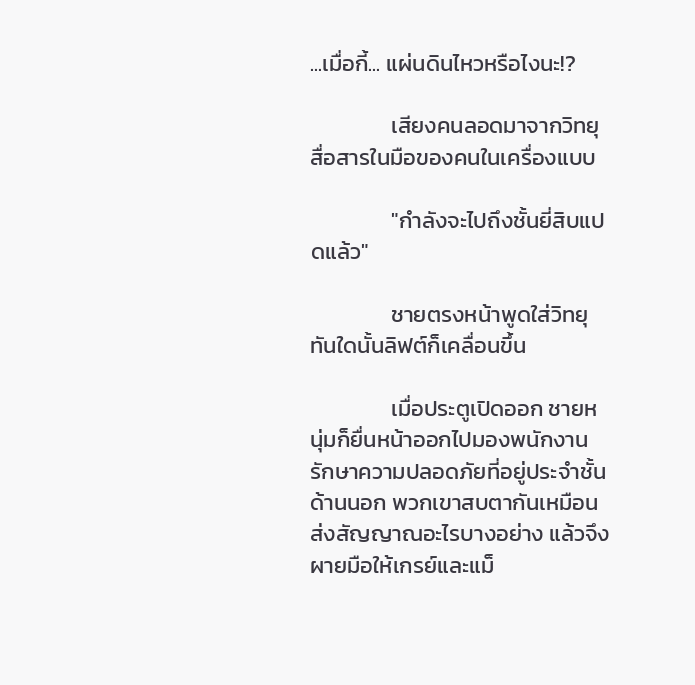...เมื่อกี้... แผ่นดินไหวหรือไงนะ!?

                เสียงคนลอดมาจากวิทยุสื่อสารในมือของคนในเครื่องแบบ

                "กำลังจะไปถึงชั้นยี่สิบแปดแล้ว"

                ชายตรงหน้าพูดใส่วิทยุ ทันใดนั้นลิฟต์ก็เคลื่อนขึ้น

                เมื่อประตูเปิดออก ชายหนุ่มก็ยื่นหน้าออกไปมองพนักงานรักษาความปลอดภัยที่อยู่ประจำชั้นด้านนอก พวกเขาสบตากันเหมือนส่งสัญญาณอะไรบางอย่าง แล้วจึงผายมือให้เกรย์และแม็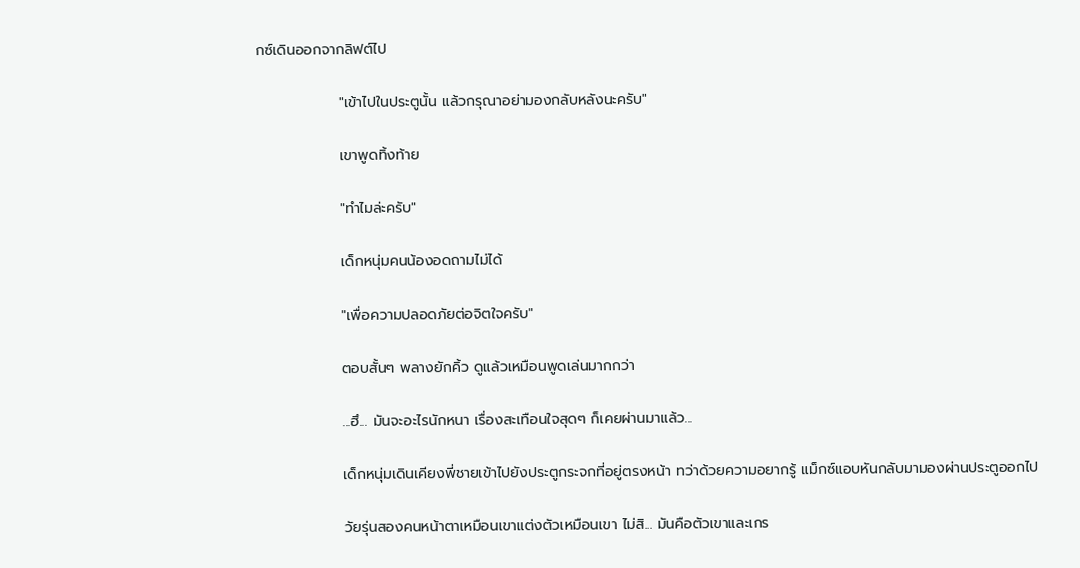กซ์เดินออกจากลิฟต์ไป

                "เข้าไปในประตูนั้น แล้วกรุณาอย่ามองกลับหลังนะครับ"

                เขาพูดทิ้งท้าย

                "ทำไมล่ะครับ"

                เด็กหนุ่มคนน้องอดถามไม่ได้

                "เพื่อความปลอดภัยต่อจิตใจครับ"

                ตอบสั้นๆ พลางยักคิ้ว ดูแล้วเหมือนพูดเล่นมากกว่า

                ...ฮึ... มันจะอะไรนักหนา เรื่องสะเทือนใจสุดๆ ก็เคยผ่านมาแล้ว...

                เด็กหนุ่มเดินเคียงพี่ชายเข้าไปยังประตูกระจกที่อยู่ตรงหน้า ทว่าด้วยความอยากรู้ แม็กซ์แอบหันกลับมามองผ่านประตูออกไป

                วัยรุ่นสองคนหน้าตาเหมือนเขาแต่งตัวเหมือนเขา ไม่สิ... มันคือตัวเขาและเกร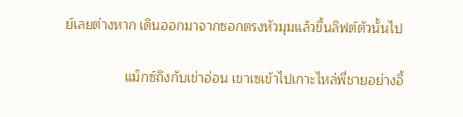ย์เลยต่างหาก เดินออกมาจากซอกตรงหัวมุมแล้วขึ้นลิฟต์ตัวนั้นไป

                แม็กซ์ถึงกับเข่าอ่อน เขาเซเข้าไปเกาะไหล่พี่ชายอย่างอึ้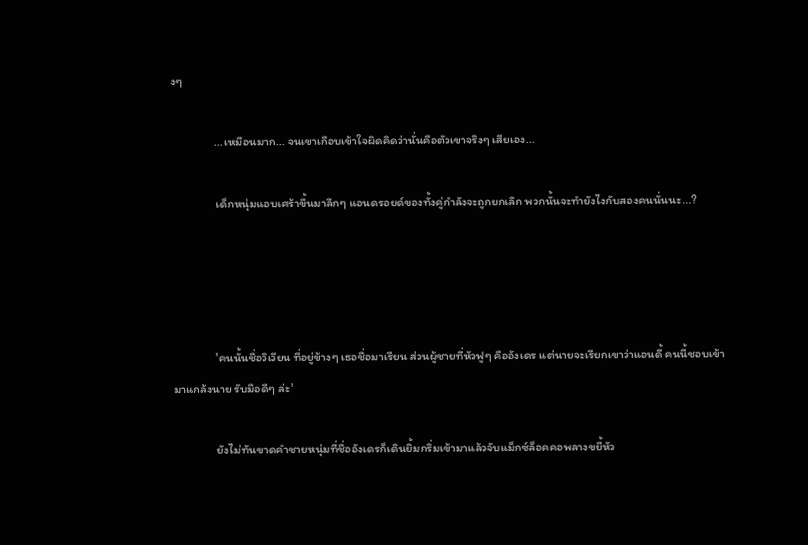งๆ

                ...เหมือนมาก... จนเขาเกือบเข้าใจผิดคิดว่านั่นคือตัวเขาจริงๆ เสียเอง...

                เด็กหนุ่มแอบเศร้าขึ้นมาลึกๆ แอนดรอยด์ของทั้งคู่กำลังจะถูกยกเลิก พวกนั้นจะทำยังไงกับสองคนนั่นนะ...?




                'คนนั้นชื่อวิเวียน ที่อยู่ข้างๆ เธอชื่อมาเรียน ส่วนผู้ชายที่หัวฟูๆ คืออังเดร แต่นายจะเรียกเขาว่าแอนดี้ คนนี้ชอบเข้ามาแกล้งนาย รับมือดีๆ ล่ะ'

                ยังไม่ทันขาดคำชายหนุ่มที่ชื่ออังเดรก็เดินยิ้มกริ่มเข้ามาแล้วจับแม็กซ์ล็อคคอพลางขยี้หัว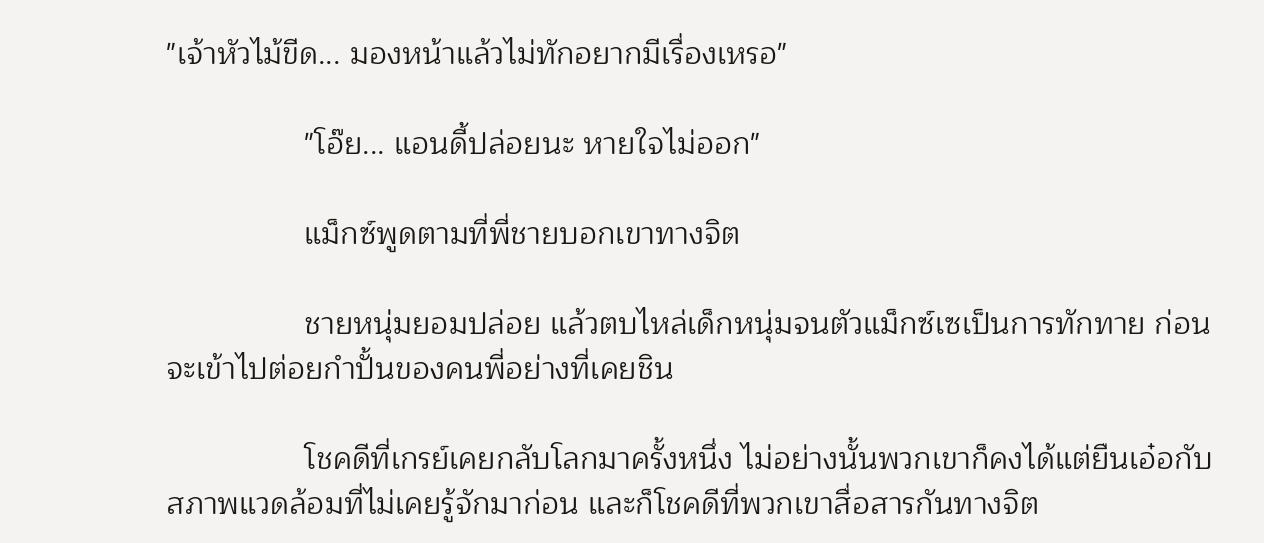"เจ้าหัวไม้ขีด... มองหน้าแล้วไม่ทักอยากมีเรื่องเหรอ"

                "โอ๊ย... แอนดี้ปล่อยนะ หายใจไม่ออก"

                แม็กซ์พูดตามที่พี่ชายบอกเขาทางจิต

                ชายหนุ่มยอมปล่อย แล้วตบไหล่เด็กหนุ่มจนตัวแม็กซ์เซเป็นการทักทาย ก่อนจะเข้าไปต่อยกำปั้นของคนพี่อย่างที่เคยชิน

                โชคดีที่เกรย์เคยกลับโลกมาครั้งหนึ่ง ไม่อย่างนั้นพวกเขาก็คงได้แต่ยืนเอ๋อกับสภาพแวดล้อมที่ไม่เคยรู้จักมาก่อน และก็โชคดีที่พวกเขาสื่อสารกันทางจิต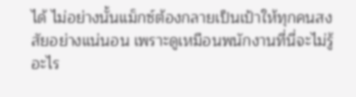ได้ ไม่อย่างนั้นแม็กซ์ต้องกลายเป็นเป้าให้ทุกคนสงสัยอย่างแน่นอน เพราะดูเหมือนพนักงานที่นี่จะไม่รู้อะไร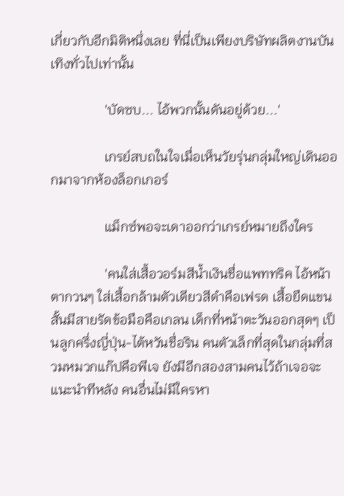เกี่ยวกับอีกมิติหนึ่งเลย ที่นี่เป็นเพียงบริษัทผลิตงานบันเทิงทั่วไปเท่านั้น

                'บัดซบ... ไอ้พวกนั้นดันอยู่ด้วย...'

                เกรย์สบถในใจเมื่อเห็นวัยรุ่นกลุ่มใหญ่เดินออกมาจากห้องล็อกเกอร์

                แม็กซ์พอจะเดาออกว่าเกรย์หมายถึงใคร

                'คนใส่เสื้อวอร์มสีน้ำเงินชื่อแพททริค ไอ้หน้าตากวนๆ ใส่เสื้อกล้ามตัวเดียวสีดำคือเฟรด เสื้อยืดแขนสั้นมีสายรัดข้อมือคือเกลน เด็กที่หน้าตะวันออกสุดๆ เป็นลูกครึ่งญี่ปุ่น-ไต้หวันชื่อริน คนตัวเล็กที่สุดในกลุ่มที่สวมหมวกแก๊ปคือพีเจ ยังมีอีกสองสามคนไว้ถ้าเจอจะแนะนำทีหลัง คนอื่นไม่มีใครหา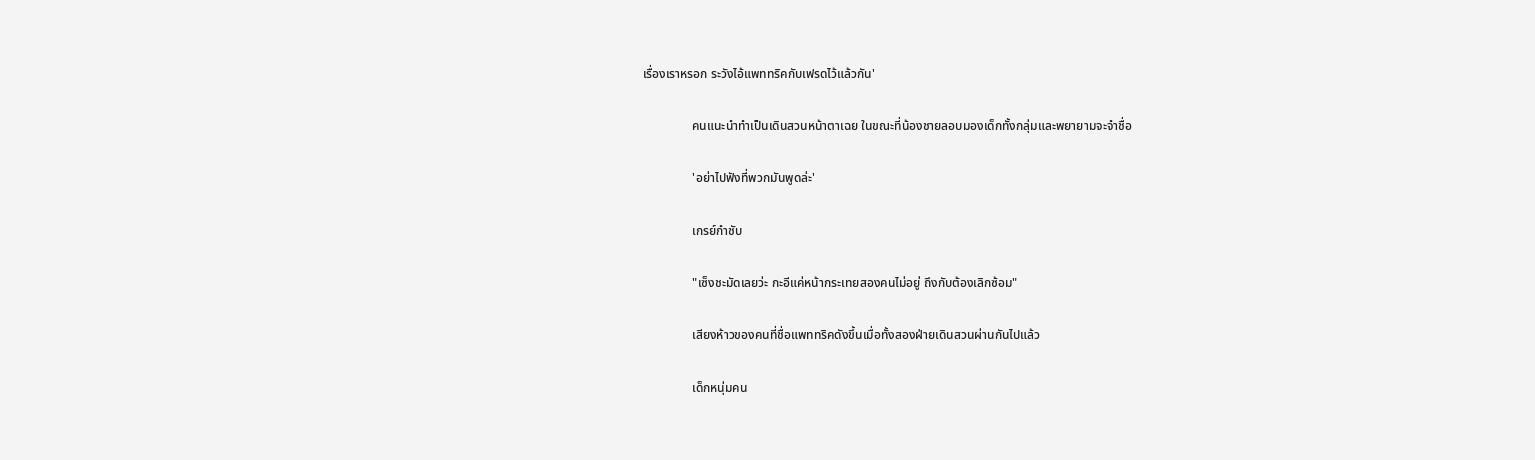เรื่องเราหรอก ระวังไอ้แพททริคกับเฟรดไว้แล้วกัน'

                คนแนะนำทำเป็นเดินสวนหน้าตาเฉย ในขณะที่น้องชายลอบมองเด็กทั้งกลุ่มและพยายามจะจำชื่อ

                'อย่าไปฟังที่พวกมันพูดล่ะ'

                เกรย์กำชับ

                "เซ็งชะมัดเลยว่ะ กะอีแค่หน้ากระเทยสองคนไม่อยู่ ถึงกับต้องเลิกซ้อม"

                เสียงห้าวของคนที่ชื่อแพททริคดังขึ้นเมื่อทั้งสองฝ่ายเดินสวนผ่านกันไปแล้ว

                เด็กหนุ่มคน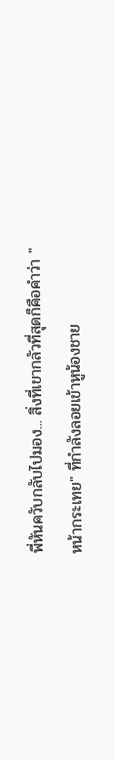พี่หันควับกลับไปมอง... สิ่งที่เขากลัวที่สุดก็คือคำว่า "หน้ากระเทย" ที่กำลังลอยเข้าหูน้องชาย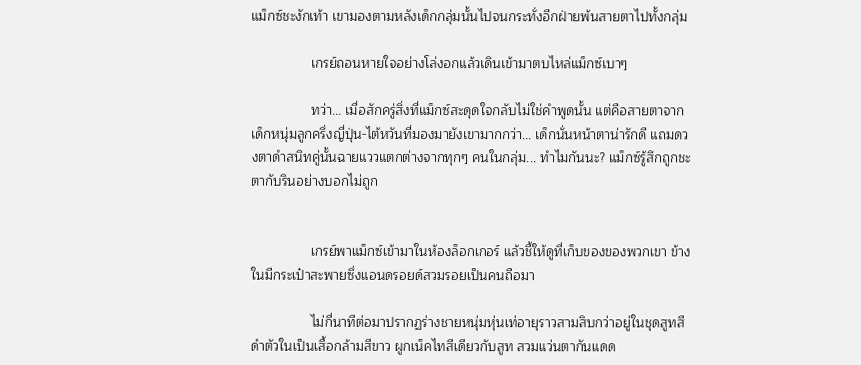แม็กซ์ชะงักเท้า เขามองตามหลังเด็กกลุ่มนั้นไปจนกระทั่งอีกฝ่ายพ้นสายตาไปทั้งกลุ่ม

                เกรย์ถอนหายใจอย่างโล่งอกแล้วเดินเข้ามาตบไหล่แม็กซ์เบาๆ

                ทว่า... เมื่อสักครู่สิ่งที่แม็กซ์สะดุดใจกลับไม่ใช่คำพูดนั้น แต่คือสายตาจากเด็กหนุ่มลูกครึ่งญี่ปุ่น-ไต้หวันที่มองมายังเขามากกว่า... เด็กนั่นหน้าตาน่ารักดี แถมดวงตาดำสนิทคู่นั้นฉายแววแตกต่างจากทุกๆ คนในกลุ่ม... ทำไมกันนะ? แม็กซ์รู้สึกถูกชะตากับรินอย่างบอกไม่ถูก


                เกรย์พาแม็กซ์เข้ามาในห้องล็อกเกอร์ แล้วชี้ให้ดูที่เก็บของของพวกเขา ข้างในมีกระเป๋าสะพายซึ่งแอนดรอยด์สวมรอยเป็นคนถือมา

                ไม่กี่นาทีต่อมาปรากฏร่างชายหนุ่มหุ่นเท่อายุราวสามสิบกว่าอยู่ในชุดสูทสีดำตัวในเป็นเสื้อกล้ามสีขาว ผูกเน็คไทสีเดียวกับสูท สวมแว่นตากันแดด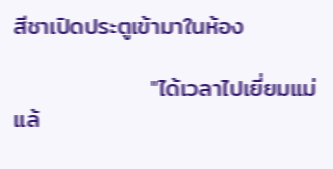สีชาเปิดประตูเข้ามาในห้อง

                "ได้เวลาไปเยี่ยมแม่แล้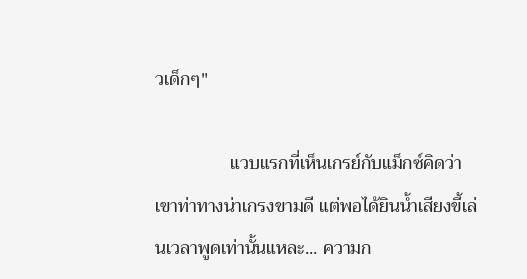วเด็กๆ"

                แวบแรกที่เห็นเกรย์กับแม็กซ์คิดว่าเขาท่าทางน่าเกรงขามดี แต่พอได้ยินน้ำเสียงขี้เล่นเวลาพูดเท่านั้นแหละ... ความก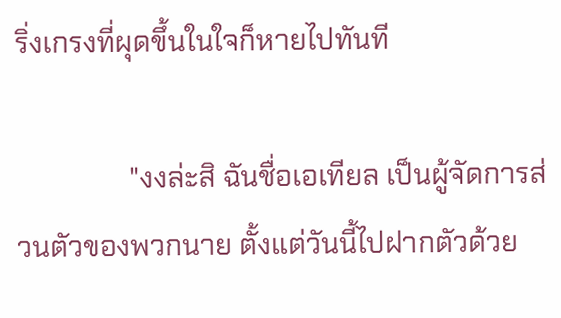ริ่งเกรงที่ผุดขึ้นในใจก็หายไปทันที

                "งงล่ะสิ ฉันชื่อเอเทียล เป็นผู้จัดการส่วนตัวของพวกนาย ตั้งแต่วันนี้ไปฝากตัวด้วย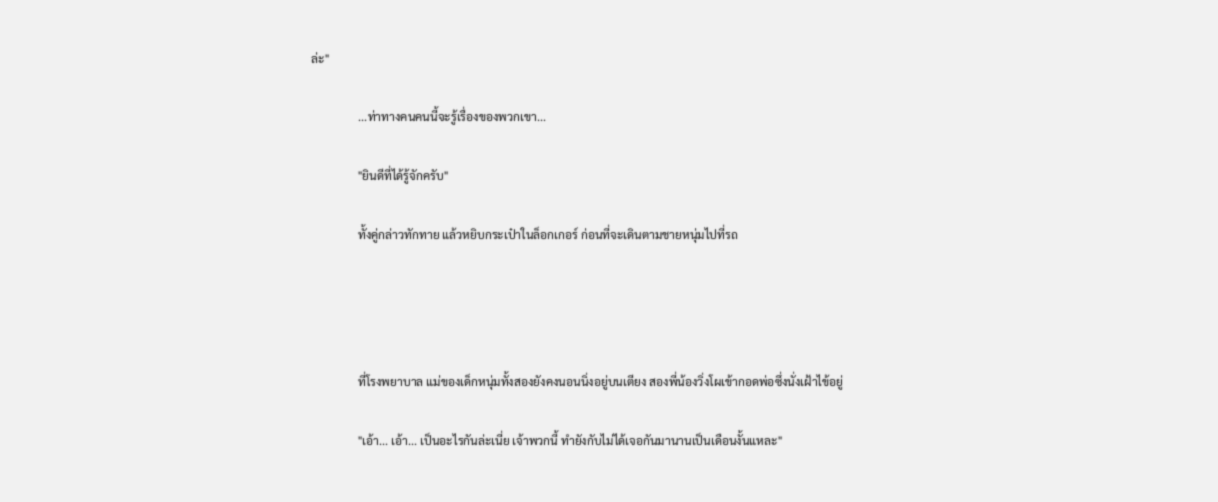ล่ะ"

                ...ท่าทางคนคนนี้จะรู้เรื่องของพวกเขา...

                "ยินดีที่ได้รู้จักครับ"

                ทั้งคู่กล่าวทักทาย แล้วหยิบกระเป๋าในล็อกเกอร์ ก่อนที่จะเดินตามชายหนุ่มไปที่รถ




                ที่โรงพยาบาล แม่ของเด็กหนุ่มทั้งสองยังคงนอนนิ่งอยู่บนเตียง สองพี่น้องวิ่งโผเข้ากอดพ่อซึ่งนั่งเฝ้าไข้อยู่

                "เอ้า... เอ้า... เป็นอะไรกันล่ะเนี่ย เจ้าพวกนี้ ทำยังกับไม่ได้เจอกันมานานเป็นเดือนงั้นแหละ"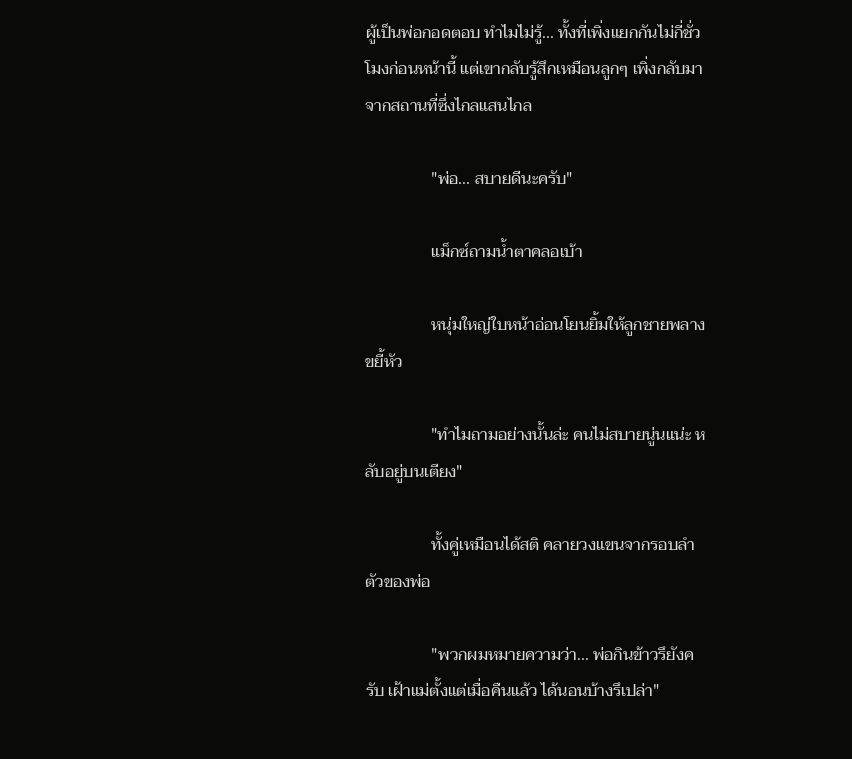ผู้เป็นพ่อกอดตอบ ทำไมไม่รู้... ทั้งที่เพิ่งแยกกันไม่กี่ชั่วโมงก่อนหน้านี้ แต่เขากลับรู้สึกเหมือนลูกๆ เพิ่งกลับมาจากสถานที่ซึ่งไกลแสนไกล

                "พ่อ... สบายดีนะครับ"

                แม็กซ์ถามน้ำตาคลอเบ้า

                หนุ่มใหญ่ใบหน้าอ่อนโยนยิ้มให้ลูกชายพลางขยี้หัว

                "ทำไมถามอย่างนั้นล่ะ คนไม่สบายนู่นแน่ะ หลับอยู่บนเตียง"

                ทั้งคู่เหมือนได้สติ คลายวงแขนจากรอบลำตัวของพ่อ

                "พวกผมหมายความว่า... พ่อกินข้าวรึยังครับ เฝ้าแม่ตั้งแต่เมื่อคืนแล้ว ได้นอนบ้างรึเปล่า"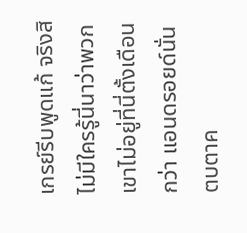เกรย์รีบพูดแก้ จริงสิ ไม่มีใครรู้นี่นาว่าพวกเขาไม่อยู่ที่นี่ตั้งเดือนกว่า แอนดรอยด์นั่นตบตาค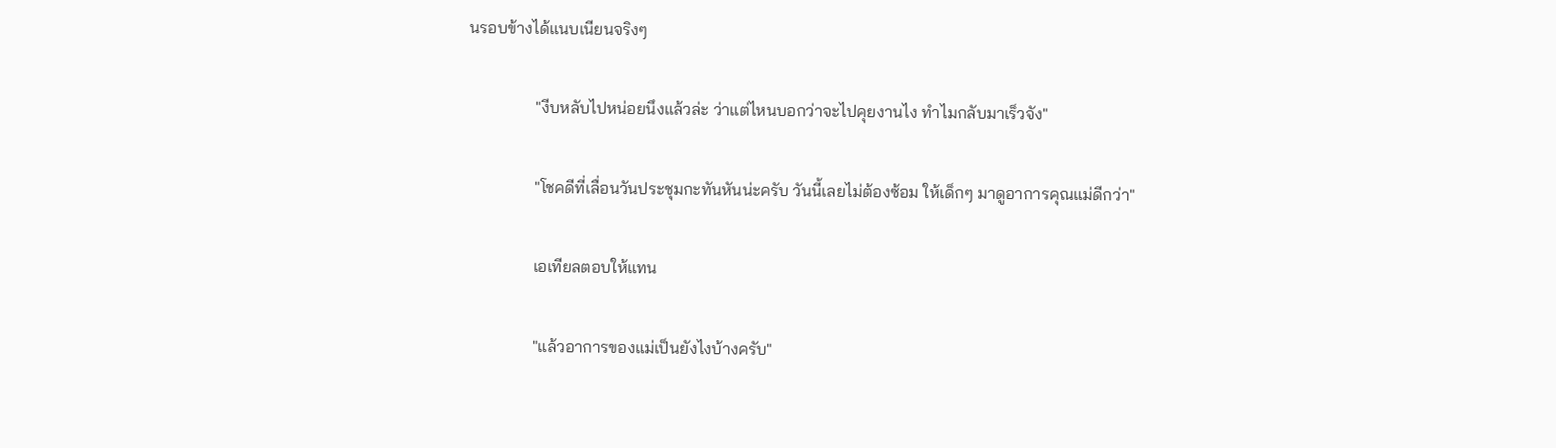นรอบข้างได้แนบเนียนจริงๆ

                "งีบหลับไปหน่อยนึงแล้วล่ะ ว่าแต่ไหนบอกว่าจะไปคุยงานไง ทำไมกลับมาเร็วจัง"

                "โชคดีที่เลื่อนวันประชุมกะทันหันน่ะครับ วันนี้เลยไม่ต้องซ้อม ให้เด็กๆ มาดูอาการคุณแม่ดีกว่า"

                เอเทียลตอบให้แทน

                "แล้วอาการของแม่เป็นยังไงบ้างครับ"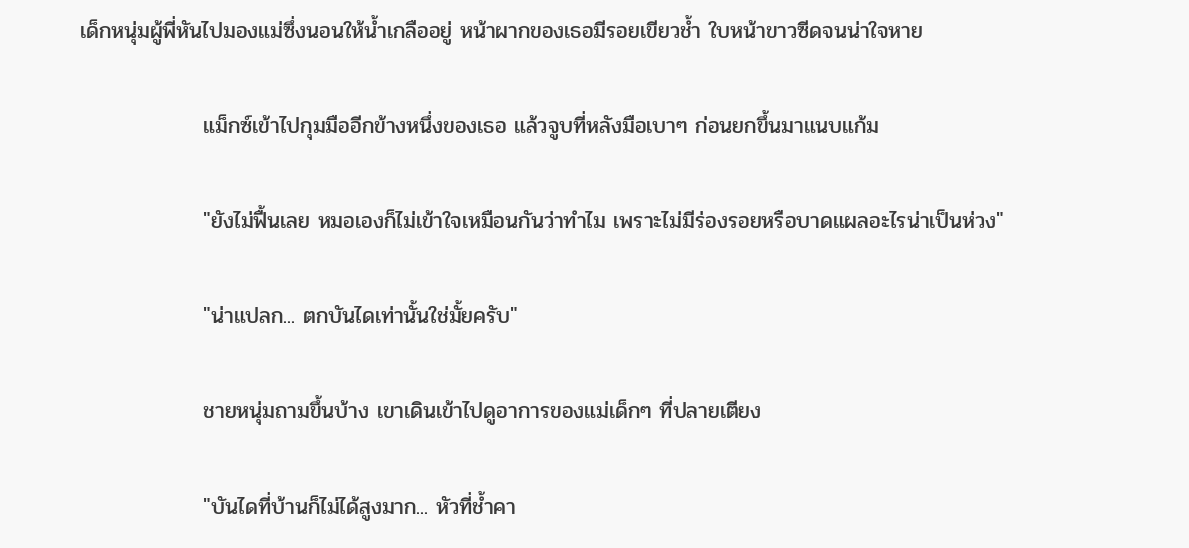เด็กหนุ่มผู้พี่หันไปมองแม่ซึ่งนอนให้น้ำเกลืออยู่ หน้าผากของเธอมีรอยเขียวช้ำ ใบหน้าขาวซีดจนน่าใจหาย

                แม็กซ์เข้าไปกุมมืออีกข้างหนึ่งของเธอ แล้วจูบที่หลังมือเบาๆ ก่อนยกขึ้นมาแนบแก้ม

                "ยังไม่ฟื้นเลย หมอเองก็ไม่เข้าใจเหมือนกันว่าทำไม เพราะไม่มีร่องรอยหรือบาดแผลอะไรน่าเป็นห่วง"

                "น่าแปลก... ตกบันไดเท่านั้นใช่มั้ยครับ"

                ชายหนุ่มถามขึ้นบ้าง เขาเดินเข้าไปดูอาการของแม่เด็กๆ ที่ปลายเตียง

                "บันไดที่บ้านก็ไม่ได้สูงมาก... หัวที่ช้ำคา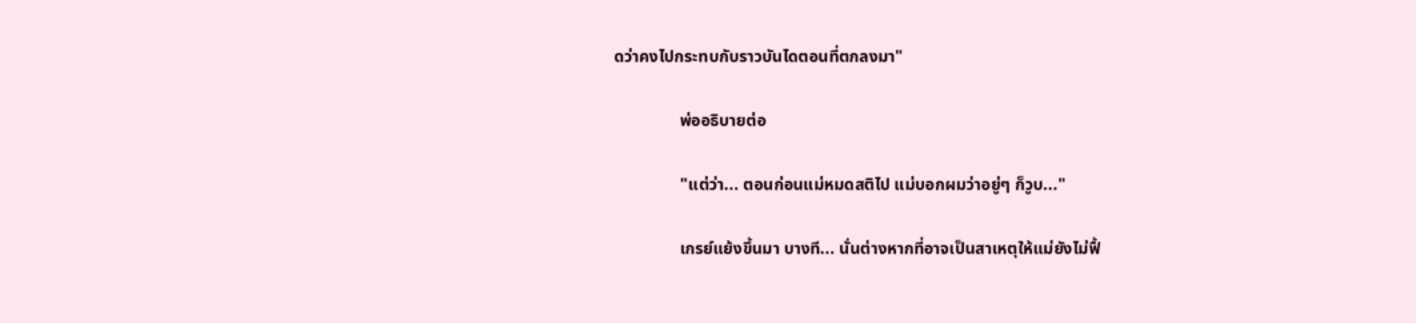ดว่าคงไปกระทบกับราวบันไดตอนที่ตกลงมา"

                พ่ออธิบายต่อ

                "แต่ว่า... ตอนก่อนแม่หมดสติไป แม่บอกผมว่าอยู่ๆ ก็วูบ..."

                เกรย์แย้งขึ้นมา บางที... นั่นต่างหากที่อาจเป็นสาเหตุให้แม่ยังไม่ฟื้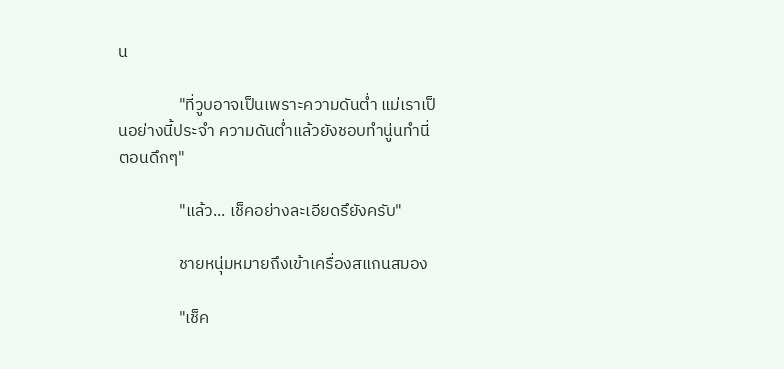น

                "ที่วูบอาจเป็นเพราะความดันต่ำ แม่เราเป็นอย่างนี้ประจำ ความดันต่ำแล้วยังชอบทำนู่นทำนี่ตอนดึกๆ"

                "แล้ว... เช็คอย่างละเอียดรึยังครับ"

                ชายหนุ่มหมายถึงเข้าเครื่องสแกนสมอง

                "เช็ค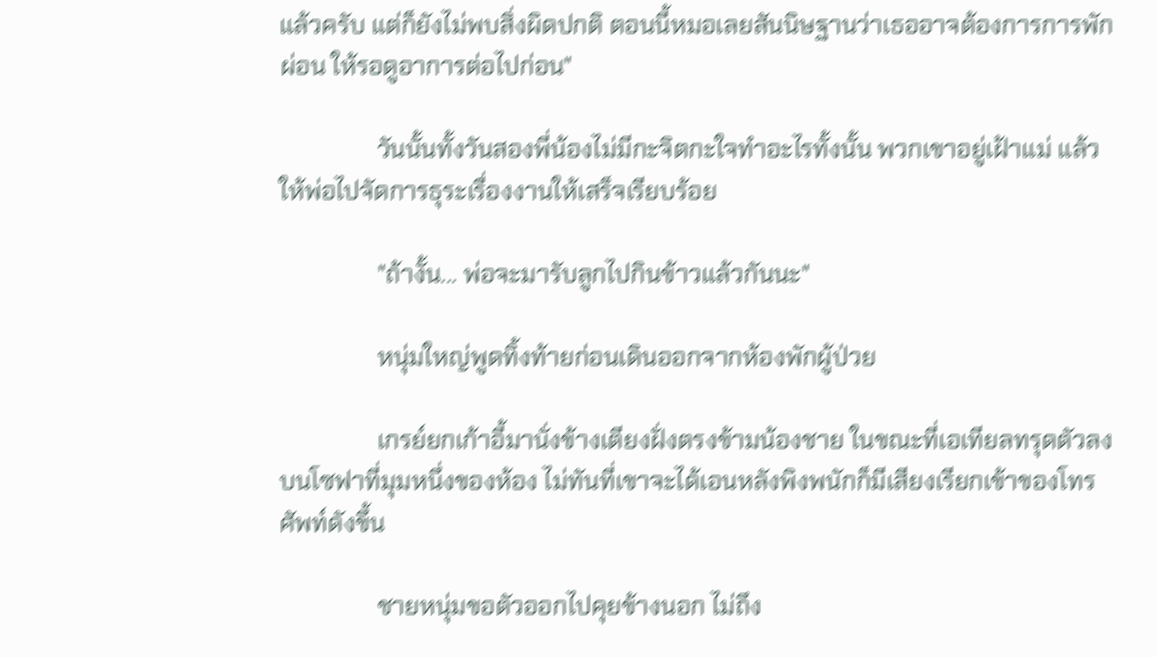แล้วครับ แต่ก็ยังไม่พบสิ่งผิดปกติ ตอนนี้หมอเลยสันนิษฐานว่าเธออาจต้องการการพักผ่อน ให้รอดูอาการต่อไปก่อน"

                วันนั้นทั้งวันสองพี่น้องไม่มีกะจิตกะใจทำอะไรทั้งนั้น พวกเขาอยู่เฝ้าแม่ แล้วให้พ่อไปจัดการธุระเรื่องงานให้เสร็จเรียบร้อย

                "ถ้างั้น... พ่อจะมารับลูกไปกินข้าวแล้วกันนะ"

                หนุ่มใหญ่พูดทิ้งท้ายก่อนเดินออกจากห้องพักผู้ป่วย

                เกรย์ยกเก้าอี้มานั่งข้างเตียงฝั่งตรงข้ามน้องชาย ในขณะที่เอเทียลทรุดตัวลงบนโซฟาที่มุมหนึ่งของห้อง ไม่ทันที่เขาจะได้เอนหลังพิงพนักก็มีเสียงเรียกเข้าของโทรศัพท์ดังขึ้น

                ชายหนุ่มขอตัวออกไปคุยข้างนอก ไม่ถึง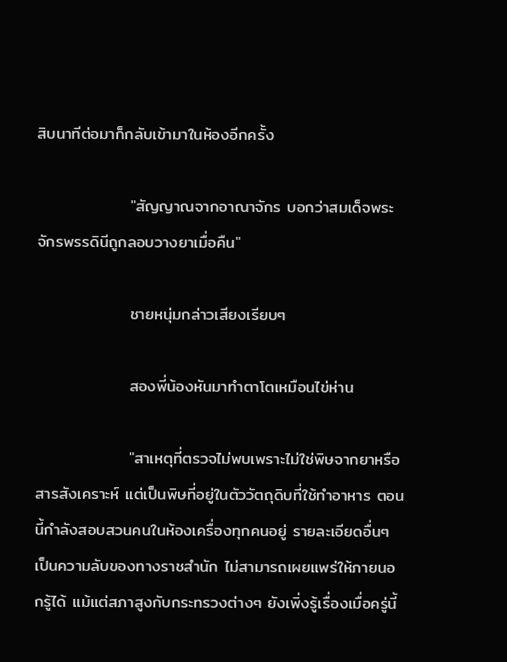สิบนาทีต่อมาก็กลับเข้ามาในห้องอีกครั้ง

                "สัญญาณจากอาณาจักร บอกว่าสมเด็จพระจักรพรรดินีถูกลอบวางยาเมื่อคืน"

                ชายหนุ่มกล่าวเสียงเรียบๆ

                สองพี่น้องหันมาทำตาโตเหมือนไข่ห่าน

                "สาเหตุที่ตรวจไม่พบเพราะไม่ใช่พิษจากยาหรือสารสังเคราะห์ แต่เป็นพิษที่อยู่ในตัววัตถุดิบที่ใช้ทำอาหาร ตอนนี้กำลังสอบสวนคนในห้องเครื่องทุกคนอยู่ รายละเอียดอื่นๆ เป็นความลับของทางราชสำนัก ไม่สามารถเผยแพร่ให้ภายนอกรู้ได้ แม้แต่สภาสูงกับกระทรวงต่างๆ ยังเพิ่งรู้เรื่องเมื่อครู่นี้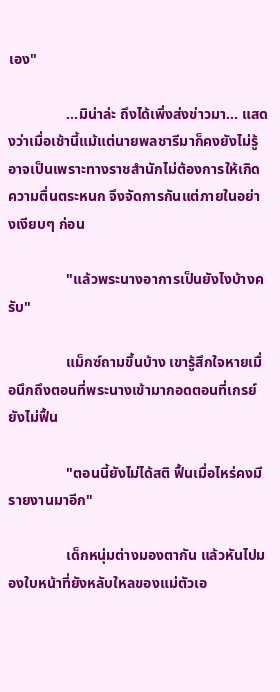เอง"

                ...มิน่าล่ะ ถึงได้เพิ่งส่งข่าวมา... แสดงว่าเมื่อเช้านี้แม้แต่นายพลชารีมาก็คงยังไม่รู้ อาจเป็นเพราะทางราชสำนักไม่ต้องการให้เกิดความตื่นตระหนก จึงจัดการกันแต่ภายในอย่างเงียบๆ ก่อน

                "แล้วพระนางอาการเป็นยังไงบ้างครับ"

                แม็กซ์ถามขึ้นบ้าง เขารู้สึกใจหายเมื่อนึกถึงตอนที่พระนางเข้ามากอดตอนที่เกรย์ยังไม่ฟื้น

                "ตอนนี้ยังไม่ได้สติ ฟื้นเมื่อไหร่คงมีรายงานมาอีก"

                เด็กหนุ่มต่างมองตากัน แล้วหันไปมองใบหน้าที่ยังหลับใหลของแม่ตัวเอ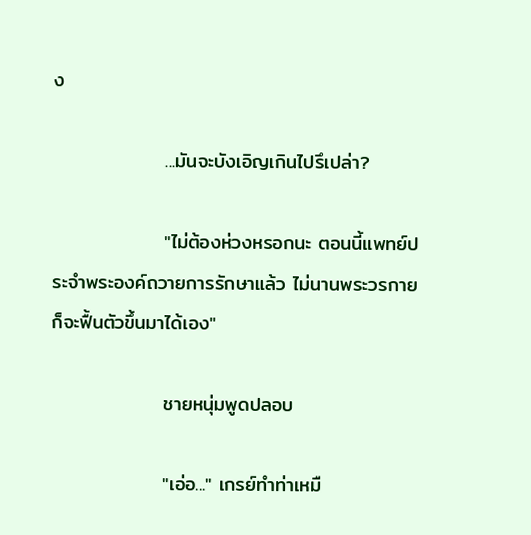ง

                ...มันจะบังเอิญเกินไปรึเปล่า?

                "ไม่ต้องห่วงหรอกนะ ตอนนี้แพทย์ประจำพระองค์ถวายการรักษาแล้ว ไม่นานพระวรกายก็จะฟื้นตัวขึ้นมาได้เอง"

                ชายหนุ่มพูดปลอบ

                "เอ่อ..." เกรย์ทำท่าเหมื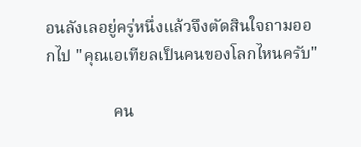อนลังเลอยู่ครู่หนึ่งแล้วจึงตัดสินใจถามออกไป "คุณเอเทียลเป็นคนของโลกไหนครับ"

                คน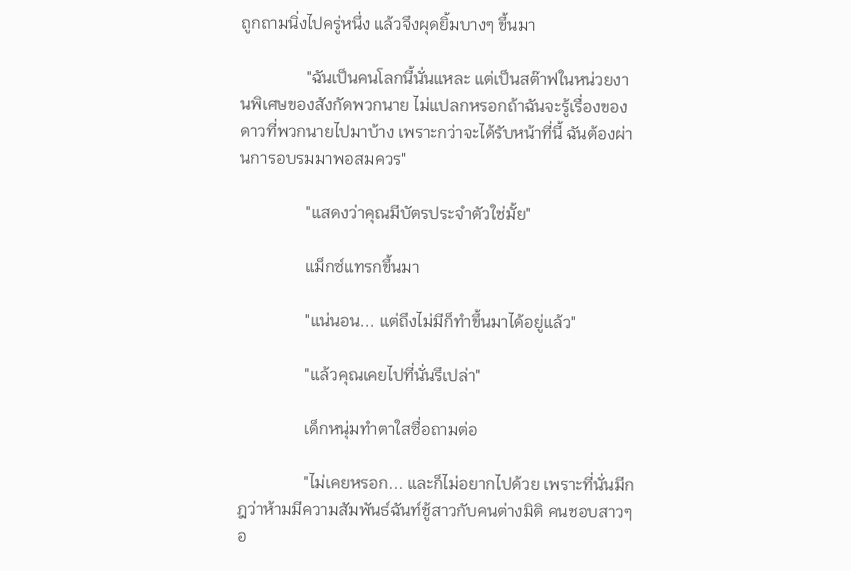ถูกถามนิ่งไปครู่หนึ่ง แล้วจึงผุดยิ้มบางๆ ขึ้นมา

                "ฉันเป็นคนโลกนี้นั่นแหละ แต่เป็นสต๊าฟในหน่วยงานพิเศษของสังกัดพวกนาย ไม่แปลกหรอกถ้าฉันจะรู้เรื่องของดาวที่พวกนายไปมาบ้าง เพราะกว่าจะได้รับหน้าที่นี้ ฉันต้องผ่านการอบรมมาพอสมควร"

                "แสดงว่าคุณมีบัตรประจำตัวใช่มั้ย"

                แม็กซ์แทรกขึ้นมา

                "แน่นอน... แต่ถึงไม่มีก็ทำขึ้นมาได้อยู่แล้ว"

                "แล้วคุณเคยไปที่นั่นรึเปล่า"

                เด็กหนุ่มทำตาใสซื่อถามต่อ

                "ไม่เคยหรอก... และก็ไม่อยากไปด้วย เพราะที่นั่นมีกฎว่าห้ามมีความสัมพันธ์ฉันท์ชู้สาวกับคนต่างมิติ คนชอบสาวๆ อ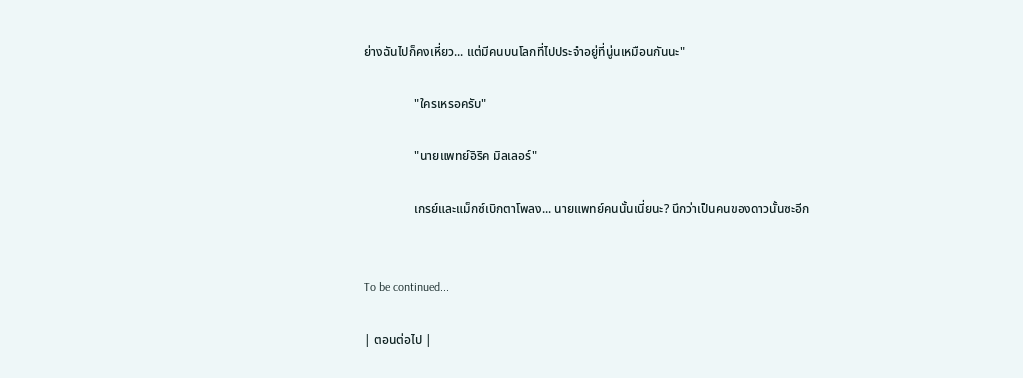ย่างฉันไปก็คงเหี่ยว... แต่มีคนบนโลกที่ไปประจำอยู่ที่นู่นเหมือนกันนะ"

                "ใครเหรอครับ"

                "นายแพทย์อิริค มิลเลอร์"

                เกรย์และแม็กซ์เบิกตาโพลง... นายแพทย์คนนั้นเนี่ยนะ? นึกว่าเป็นคนของดาวนั้นซะอีก


To be continued...

| ตอนต่อไป |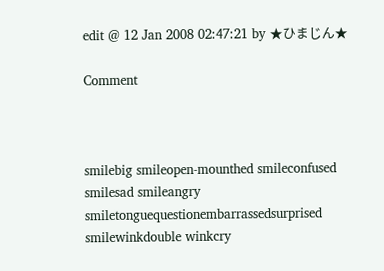edit @ 12 Jan 2008 02:47:21 by ★ひまじん★

Comment



smilebig smileopen-mounthed smileconfused smilesad smileangry smiletonguequestionembarrassedsurprised smilewinkdouble winkcry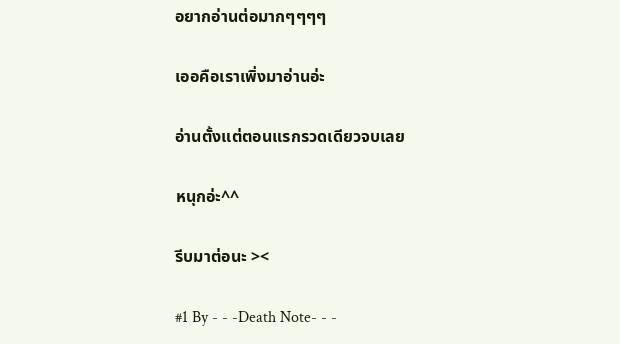อยากอ่านต่อมากๆๆๆๆ

เออคือเราเพิ่งมาอ่านอ่ะ

อ่านตั้งแต่ตอนแรกรวดเดียวจบเลย

หนุกอ่ะ^^

รีบมาต่อนะ ><

#1 By - - -Death Note- - -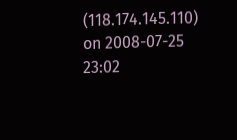(118.174.145.110) on 2008-07-25 23:02